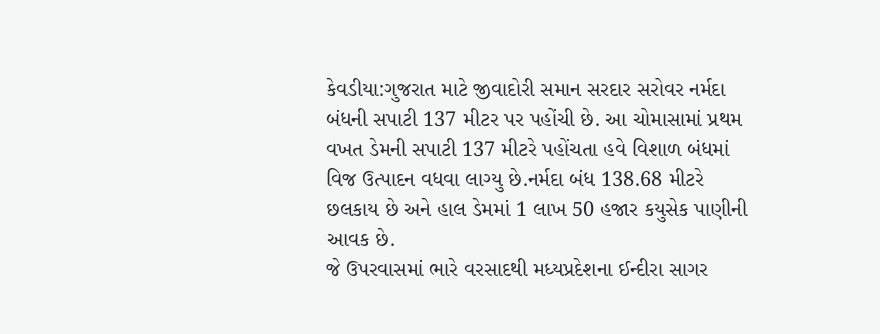કેવડીયા:ગુજરાત માટે જીવાદોરી સમાન સરદાર સરોવર નર્મદા બંધની સપાટી 137 મીટર પર પહોંચી છે. આ ચોમાસામાં પ્રથમ વખત ડેમની સપાટી 137 મીટરે પહોંચતા હવે વિશાળ બંધમાં વિજ ઉત્પાદન વધવા લાગ્યુ છે.નર્મદા બંધ 138.68 મીટરે છલકાય છે અને હાલ ડેમમાં 1 લાખ 50 હજાર કયુસેક પાણીની આવક છે.
જે ઉપરવાસમાં ભારે વરસાદથી મધ્યપ્રદેશના ઈન્દીરા સાગર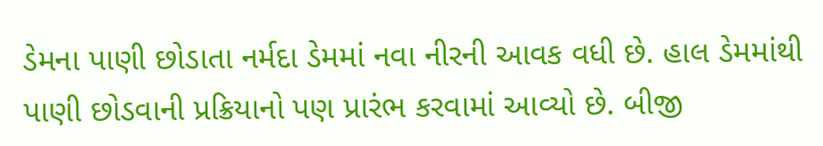ડેમના પાણી છોડાતા નર્મદા ડેમમાં નવા નીરની આવક વધી છે. હાલ ડેમમાંથી પાણી છોડવાની પ્રક્રિયાનો પણ પ્રારંભ કરવામાં આવ્યો છે. બીજી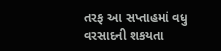તરફ આ સપ્તાહમાં વધુ વરસાદની શકયતા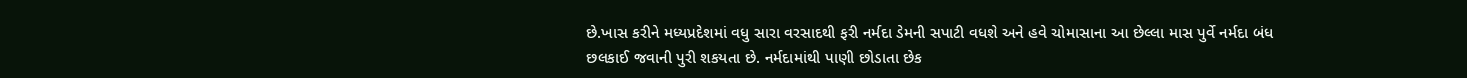છે.ખાસ કરીને મધ્યપ્રદેશમાં વધુ સારા વરસાદથી ફરી નર્મદા ડેમની સપાટી વધશે અને હવે ચોમાસાના આ છેલ્લા માસ પુર્વે નર્મદા બંધ છલકાઈ જવાની પુરી શકયતા છે. નર્મદામાંથી પાણી છોડાતા છેક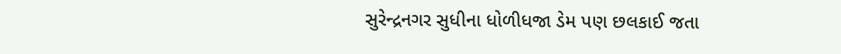સુરેન્દ્રનગર સુધીના ધોળીધજા ડેમ પણ છલકાઈ જતા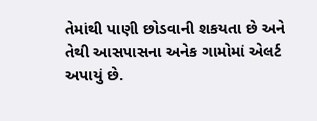તેમાંથી પાણી છોડવાની શકયતા છે અને તેથી આસપાસના અનેક ગામોમાં એલર્ટ અપાયું છે.